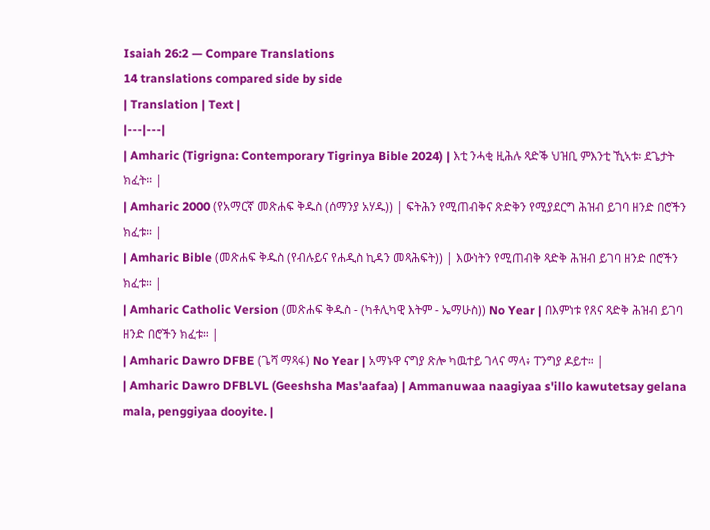Isaiah 26:2 — Compare Translations
14 translations compared side by side
| Translation | Text |
|---|---|
| Amharic (Tigrigna: Contemporary Tigrinya Bible 2024) | እቲ ንሓቂ ዚሕሉ ጻድቕ ህዝቢ ምእንቲ ኺኣቱ፡ ደጌታት ክፈት። |
| Amharic 2000 (የአማርኛ መጽሐፍ ቅዱስ (ሰማንያ አሃዱ)) | ፍትሕን የሚጠብቅና ጽድቅን የሚያደርግ ሕዝብ ይገባ ዘንድ በሮችን ክፈቱ። |
| Amharic Bible (መጽሐፍ ቅዱስ (የብሉይና የሐዲስ ኪዳን መጻሕፍት)) | እውነትን የሚጠብቅ ጻድቅ ሕዝብ ይገባ ዘንድ በሮችን ክፈቱ። |
| Amharic Catholic Version (መጽሐፍ ቅዱስ - (ካቶሊካዊ እትም - ኤማሁስ)) No Year | በእምነቱ የጸና ጻድቅ ሕዝብ ይገባ ዘንድ በሮችን ክፈቱ። |
| Amharic Dawro DFBE (ጌሻ ማጻፋ) No Year | አማኑዋ ናግያ ጽሎ ካዉተይ ገላና ማላ፥ ፐንግያ ዶይተ። |
| Amharic Dawro DFBLVL (Geeshsha Mas'aafaa) | Ammanuwaa naagiyaa s'illo kawutetsay gelana mala, penggiyaa dooyite. |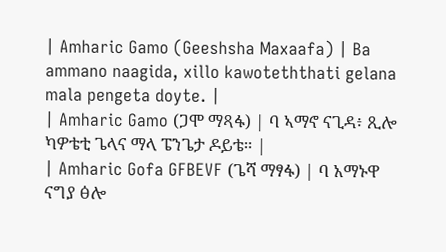| Amharic Gamo (Geeshsha Maxaafa) | Ba ammano naagida, xillo kawoteththati gelana mala pengeta doyte. |
| Amharic Gamo (ጋሞ ማጻፋ) | ባ ኣማኖ ናጊዳ፥ ጺሎ ካዎቴቲ ጌላና ማላ ፔንጌታ ዶይቴ። |
| Amharic Gofa GFBEVF (ጌሻ ማፃፋ) | ባ አማኑዋ ናግያ ፅሎ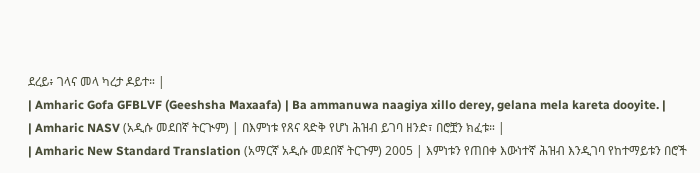ደረይ፥ ገላና መላ ካረታ ዶይተ። |
| Amharic Gofa GFBLVF (Geeshsha Maxaafa) | Ba ammanuwa naagiya xillo derey, gelana mela kareta dooyite. |
| Amharic NASV (አዲሱ መደበኛ ትርጒም) | በእምነቱ የጸና ጻድቅ የሆነ ሕዝብ ይገባ ዘንድ፣ በሮቿን ክፈቱ። |
| Amharic New Standard Translation (አማርኛ አዲሱ መደበኛ ትርጉም) 2005 | እምነቱን የጠበቀ እውነተኛ ሕዝብ እንዲገባ የከተማይቱን በሮች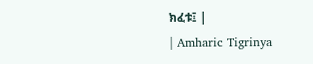ክፈቱ፤ |
| Amharic Tigrinya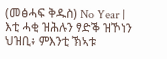(መፅሓፍ ቅዱስ) No Year | እቲ ሓቂ ዝሕሉን ፃድቕ ዝኾነን ህዝቢ፥ ምእንቲ ኽኣቱ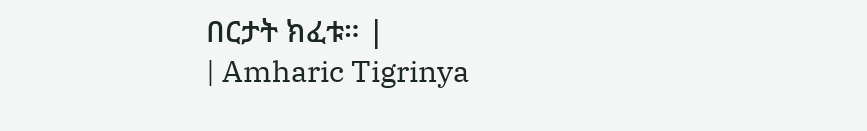በርታት ክፈቱ። |
| Amharic Tigrinya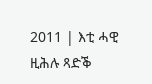2011 | እቲ ሓዊ ዚሕሉ ጻድቕ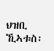ህዝቢ ኺኣቱስ፡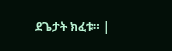ደጌታት ክፈቱ። |